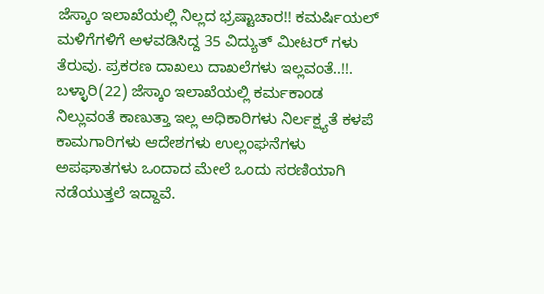ಜೆಸ್ಕಾಂ ಇಲಾಖೆಯಲ್ಲಿ ನಿಲ್ಲದ ಭ್ರಷ್ಟಾಚಾರ!! ಕಮರ್ಷಿಯಲ್ ಮಳಿಗೆಗಳಿಗೆ ಅಳವಡಿಸಿದ್ದ 35 ವಿದ್ಯುತ್ ಮೀಟರ್ ಗಳು ತೆರುವು. ಪ್ರಕರಣ ದಾಖಲು ದಾಖಲೆಗಳು ಇಲ್ಲವಂತೆ..!!.
ಬಳ್ಳಾರಿ(22) ಜೆಸ್ಕಾಂ ಇಲಾಖೆಯಲ್ಲಿ ಕರ್ಮಕಾಂಡ ನಿಲ್ಲುವಂತೆ ಕಾಣುತ್ತಾ ಇಲ್ಲ ಅಧಿಕಾರಿಗಳು ನಿರ್ಲಕ್ಷ್ಯತೆ ಕಳಪೆ ಕಾಮಗಾರಿಗಳು ಆದೇಶಗಳು ಉಲ್ಲಂಘನೆಗಳು ಅಪಘಾತಗಳು ಒಂದಾದ ಮೇಲೆ ಒಂದು ಸರಣಿಯಾಗಿ ನಡೆಯುತ್ತಲೆ ಇದ್ದಾವೆ.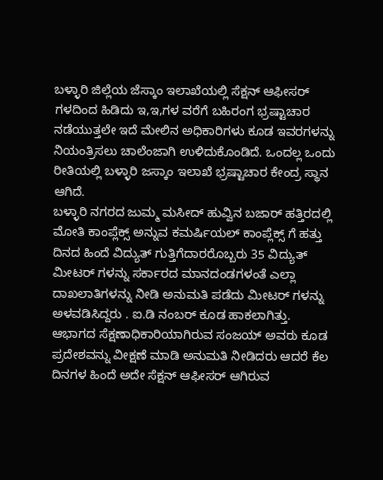ಬಳ್ಳಾರಿ ಜಿಲ್ಲೆಯ ಜೆಸ್ಕಾಂ ಇಲಾಖೆಯಲ್ಲಿ ಸೆಕ್ಷನ್ ಆಫೀಸರ್ ಗಳದಿಂದ ಹಿಡಿದು ಇ,ಇ,ಗಳ ವರೆಗೆ ಬಹಿರಂಗ ಭ್ರಷ್ಟಾಚಾರ ನಡೆಯುತ್ತಲೇ ಇದೆ ಮೇಲಿನ ಅಧಿಕಾರಿಗಳು ಕೂಡ ಇವರಗಳನ್ನು ನಿಯಂತ್ರಿಸಲು ಚಾಲೆಂಜಾಗಿ ಉಳಿದುಕೊಂಡಿದೆ. ಒಂದಲ್ಲ ಒಂದು ರೀತಿಯಲ್ಲಿ ಬಳ್ಳಾರಿ ಜಸ್ಕಾಂ ಇಲಾಖೆ ಭ್ರಷ್ಟಾಚಾರ ಕೇಂದ್ರ ಸ್ಥಾನ ಆಗಿದೆ.
ಬಳ್ಳಾರಿ ನಗರದ ಜುಮ್ಮ ಮಸೀದ್ ಹುವ್ವಿನ ಬಜಾರ್ ಹತ್ತಿರದಲ್ಲಿ ಮೋತಿ ಕಾಂಪ್ಲೆಕ್ಸ್ ಅನ್ನುವ ಕಮರ್ಷಿಯಲ್ ಕಾಂಪ್ಲೆಕ್ಸ್ ಗೆ ಹತ್ತು ದಿನದ ಹಿಂದೆ ವಿದ್ಯುತ್ ಗುತ್ತಿಗೆದಾರರೊಬ್ಬರು 35 ವಿದ್ಯುತ್ ಮೀಟರ್ ಗಳನ್ನು ಸರ್ಕಾರದ ಮಾನದಂಡಗಳಂತೆ ಎಲ್ಲಾ ದಾಖಲಾತಿಗಳನ್ನು ನೀಡಿ ಅನುಮತಿ ಪಡೆದು ಮೀಟರ್ ಗಳನ್ನು ಅಳವಡಿಸಿದ್ದರು . ಐ.ಡಿ ನಂಬರ್ ಕೂಡ ಹಾಕಲಾಗಿತ್ತು.
ಆಭಾಗದ ಸೆಕ್ಷಣಾಧಿಕಾರಿಯಾಗಿರುವ ಸಂಜಯ್ ಅವರು ಕೂಡ ಪ್ರದೇಶವನ್ನು ವೀಕ್ಷಣೆ ಮಾಡಿ ಅನುಮತಿ ನೀಡಿದರು ಆದರೆ ಕೆಲ ದಿನಗಳ ಹಿಂದೆ ಅದೇ ಸೆಕ್ಷನ್ ಆಫೀಸರ್ ಆಗಿರುವ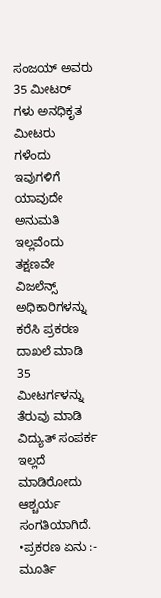ಸಂಜಯ್ ಅವರು 35 ಮೀಟರ್ ಗಳು ಅನಧಿಕೃತ ಮೀಟರು ಗಳೆಂದು ಇವುಗಳಿಗೆ ಯಾವುದೇ ಅನುಮತಿ ಇಲ್ಲವೆಂದು ತಕ್ಷಣವೇ ವಿಜಲೆನ್ಸ್ ಅಧಿಕಾರಿಗಳನ್ನು ಕರೆಸಿ ಪ್ರಕರಣ ದಾಖಲೆ ಮಾಡಿ 35 ಮೀಟರ್ಗಳನ್ನು ತೆರುವು ಮಾಡಿ ವಿದ್ಯುತ್ ಸಂಪರ್ಕ ಇಲ್ಲದೆ ಮಾಡಿರೋದು ಆಶ್ಚರ್ಯ ಸಂಗತಿಯಾಗಿದೆ.
•ಪ್ರಕರಣ ಏನು :- ಮೂರ್ತಿ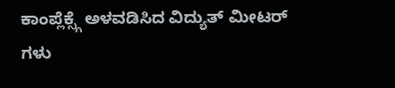ಕಾಂಪ್ಲೆಕ್ಸ್ಗೆ ಅಳವಡಿಸಿದ ವಿದ್ಯುತ್ ಮೀಟರ್ ಗಳು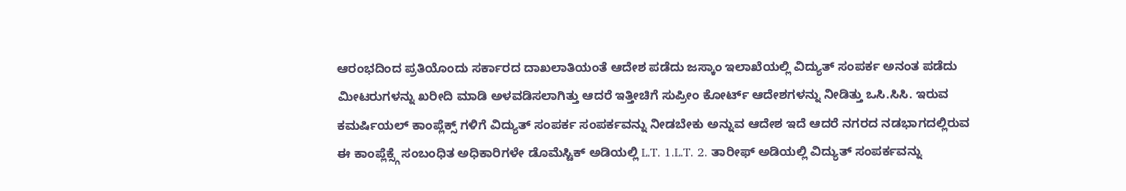ಆರಂಭದಿಂದ ಪ್ರತಿಯೊಂದು ಸರ್ಕಾರದ ದಾಖಲಾತಿಯಂತೆ ಆದೇಶ ಪಡೆದು ಜಸ್ಕಾಂ ಇಲಾಖೆಯಲ್ಲಿ ವಿದ್ಯುತ್ ಸಂಪರ್ಕ ಅನಂತ ಪಡೆದು ಮೀಟರುಗಳನ್ನು ಖರೀದಿ ಮಾಡಿ ಅಳವಡಿಸಲಾಗಿತ್ತು ಆದರೆ ಇತ್ತೀಚಿಗೆ ಸುಪ್ರೀಂ ಕೋರ್ಟ್ ಆದೇಶಗಳನ್ನು ನೀಡಿತ್ತು ಒಸಿ.ಸಿಸಿ. ಇರುವ ಕಮರ್ಷಿಯಲ್ ಕಾಂಪ್ಲೆಕ್ಸ್ ಗಳಿಗೆ ವಿದ್ಯುತ್ ಸಂಪರ್ಕ ಸಂಪರ್ಕವನ್ನು ನೀಡಬೇಕು ಅನ್ನುವ ಆದೇಶ ಇದೆ ಆದರೆ ನಗರದ ನಡಭಾಗದಲ್ಲಿರುವ ಈ ಕಾಂಪ್ಲೆಕ್ಸ್ಗೆ ಸಂಬಂಧಿತ ಅಧಿಕಾರಿಗಳೇ ಡೊಮೆಸ್ಟಿಕ್ ಅಡಿಯಲ್ಲಿ L.T. 1.L.T. 2. ತಾರೀಫ್ ಅಡಿಯಲ್ಲಿ ವಿದ್ಯುತ್ ಸಂಪರ್ಕವನ್ನು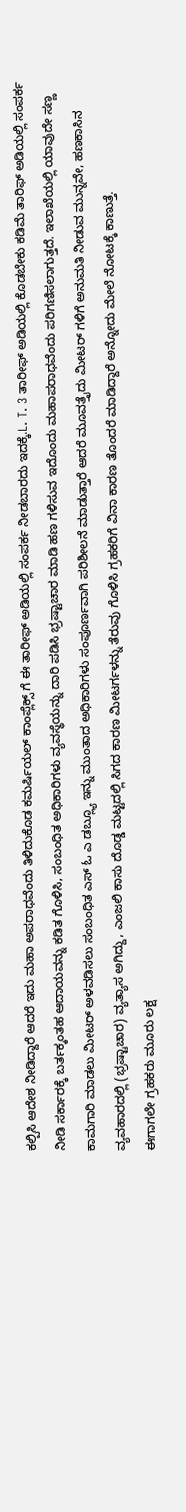ಕಲ್ಪಿಸಿ ಆದೇಶ ನೀಡಿದ್ದಾರೆ ಆದರೆ ಇದು ಮಹಾ ಅಪರಾಧವೆಂದು ತಿಳಿದುಕೊಡ ಕಮರ್ಷಿಯಲ್ ಕಾಂಪ್ಲೆಕ್ಸ್ ಗೆ ಈ ತಾರೀಫ್ ಅಡಿಯಲ್ಲಿ ಸಂಪರ್ಕ ನೀಡಬಾರದು ಇದಕ್ಕೆ.L. T. 3 ತಾರೀಫ್ ಅಡಿಯಲ್ಲಿ ಕೊಡಬೇಕು ಕಡಿಮೆ ತಾರಿಫ್ ಅಡಿಯಲ್ಲಿ ಸಂಪರ್ಕ ನೀಡಿ ಸರ್ಕಾರಕ್ಕೆ ಬರ್ತಕ್ಕಂತಹ ಆದಾಯವನ್ನು ಕಡಿತ ಗೊಳಿಸಿ, ಸಂಬಂಧಿತ ಅಧಿಕಾರಿಗಳು ವ್ಯವಸ್ಥೆಯನ್ನು ದಾರಿ ಪಡಿಸಿ ಭ್ರಷ್ಟಾಚಾರ ಮಾಡಿ ಹಣ ಗಳಿಸುವ ಇದೊಂದು ಮಹಾಪರಾಧವೆಂದು ಪರಿಗಣಿಸಲಾಗುತ್ತದೆ. ಇಲಾಖೆಯಲ್ಲಿ ಯಾವುದೇ ಸಣ್ಣ ಕಾಮಗಾರಿ ಮಾಡಲು ಮೀಟರ್ ಅಳವಡಿಸಲು ಸಂಬಂಧಿತ ಎಸ್ ಓ ಎ ಡಬ್ಲ್ಯೂ ಇನ್ನು ಮುಂತಾದ ಅಧಿಕಾರಿಗಳು ಸಂಪೂರ್ಣವಾಗಿ ಪರಿಶೀಲನೆ ಮಾಡುತ್ತಾರೆ ಆದರೆ ಮೂವತ್ತೈದು ಮೀಟರ್ ಗಳಿಗೆ ಅನುಮತಿ ನೀಡುವ ಮುನ್ನವೇ, ಹಣಕಾಸಿನ ವ್ಯವಹಾರದಲ್ಲಿ (ಭ್ರಷ್ಟಾಚಾರ) ವ್ಯತ್ಯಾಸ ಅಗಿದ್ದು, ಎಂಜಲಿ ಕಾಸು ದೊಡ್ಡ ಮಟ್ಟದಲ್ಲಿ ಸಿಗದ ಕಾರಣ ಮೀಟರ್ಗಳನ್ನು ತೆರುವು ಗೊಳಿಸಿ ಗ್ರಹಕರಿಗೆ ವಿನಾ ಕಾರಣ ತೊಂದರೆ ಮಾಡಿದ್ದಾರೆ ಅನ್ನೋದು ಮೇಲೆ ನೋಟಕ್ಕೆ ಕಾಣುತ್ತೆ.
ಈಗಾಗಲೇ ಗ್ರಹಕರು ಮೂರು ಲಕ್ಷ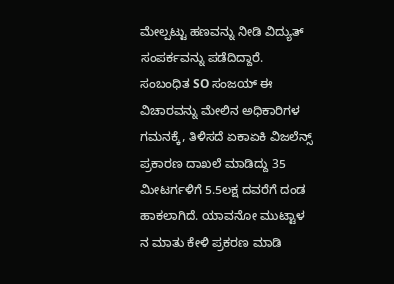ಮೇಲ್ಪಟ್ಟು ಹಣವನ್ನು ನೀಡಿ ವಿದ್ಯುತ್ ಸಂಪರ್ಕವನ್ನು ಪಡೆದಿದ್ದಾರೆ.
ಸಂಬಂಧಿತ SO ಸಂಜಯ್ ಈ ವಿಚಾರವನ್ನು ಮೇಲಿನ ಅಧಿಕಾರಿಗಳ ಗಮನಕ್ಕೆ, ತಿಳಿಸದೆ ಏಕಾಏಕಿ ವಿಜಲೆನ್ಸ್ ಪ್ರಕಾರಣ ದಾಖಲೆ ಮಾಡಿದ್ದು 35 ಮೀಟರ್ಗಳಿಗೆ 5.5ಲಕ್ಷ ದವರೆಗೆ ದಂಡ ಹಾಕಲಾಗಿದೆ. ಯಾವನೋ ಮುಟ್ಟಾಳ ನ ಮಾತು ಕೇಳಿ ಪ್ರಕರಣ ಮಾಡಿ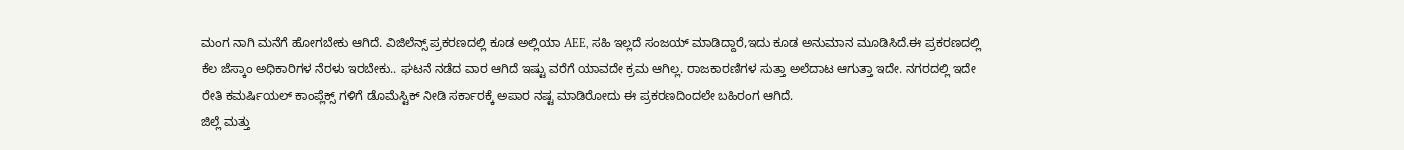ಮಂಗ ನಾಗಿ ಮನೆಗೆ ಹೋಗಬೇಕು ಆಗಿದೆ. ವಿಜಿಲೆನ್ಸ್ ಪ್ರಕರಣದಲ್ಲಿ ಕೂಡ ಅಲ್ಲಿಯಾ AEE, ಸಹಿ ಇಲ್ಲದೆ ಸಂಜಯ್ ಮಾಡಿದ್ದಾರೆ,ಇದು ಕೂಡ ಅನುಮಾನ ಮೂಡಿಸಿದೆ.ಈ ಪ್ರಕರಣದಲ್ಲಿ ಕೆಲ ಜೆಸ್ಕಾಂ ಅಧಿಕಾರಿಗಳ ನೆರಳು ಇರಬೇಕು.. ಘಟನೆ ನಡೆದ ವಾರ ಆಗಿದೆ ಇಷ್ಟು ವರೆಗೆ ಯಾವದೇ ಕ್ರಮ ಆಗಿಲ್ಲ. ರಾಜಕಾರಣಿಗಳ ಸುತ್ತಾ ಅಲೆದಾಟ ಆಗುತ್ತಾ ಇದೇ. ನಗರದಲ್ಲಿ ಇದೇ ರೇತಿ ಕಮರ್ಷಿಯಲ್ ಕಾಂಪ್ಲೆಕ್ಸ್ ಗಳಿಗೆ ಡೊಮೆಸ್ಟಿಕ್ ನೀಡಿ ಸರ್ಕಾರಕ್ಕೆ ಅಪಾರ ನಷ್ಟ ಮಾಡಿರೋದು ಈ ಪ್ರಕರಣದಿಂದಲೇ ಬಹಿರಂಗ ಆಗಿದೆ.
ಜಿಲ್ಲೆ ಮತ್ತು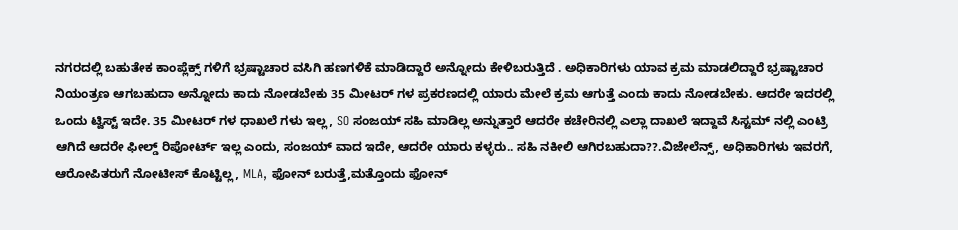ನಗರದಲ್ಲಿ ಬಹುತೇಕ ಕಾಂಪ್ಲೆಕ್ಸ್ ಗಳಿಗೆ ಭ್ರಷ್ಟಾಚಾರ ವಸಿಗಿ ಹಣಗಳಿಕೆ ಮಾಡಿದ್ದಾರೆ ಅನ್ನೋದು ಕೇಳಿಬರುತ್ತಿದೆ . ಅಧಿಕಾರಿಗಳು ಯಾವ ಕ್ರಮ ಮಾಡಲಿದ್ದಾರೆ ಭ್ರಷ್ಟಾಚಾರ ನಿಯಂತ್ರಣ ಆಗಬಹುದಾ ಅನ್ನೋದು ಕಾದು ನೋಡಬೇಕು 35 ಮೀಟರ್ ಗಳ ಪ್ರಕರಣದಲ್ಲಿ ಯಾರು ಮೇಲೆ ಕ್ರಮ ಆಗುತ್ತೆ ಎಂದು ಕಾದು ನೋಡಬೇಕು. ಆದರೇ ಇದರಲ್ಲಿ ಒಂದು ಟ್ವಿಸ್ಟ್ ಇದೇ. 35 ಮೀಟರ್ ಗಳ ಧಾಖಲೆ ಗಳು ಇಲ್ಲ, SO ಸಂಜಯ್ ಸಹಿ ಮಾಡಿಲ್ಲ ಅನ್ನುತ್ತಾರೆ ಆದರೇ ಕಚೇರಿನಲ್ಲಿ ಎಲ್ಲಾ ದಾಖಲೆ ಇದ್ದಾವೆ ಸಿಸ್ಟಮ್ ನಲ್ಲಿ ಎಂಟ್ರಿ ಆಗಿದೆ ಆದರೇ ಫೀಲ್ಡ್ ರಿಪೋರ್ಟ್ ಇಲ್ಲ ಎಂದು, ಸಂಜಯ್ ವಾದ ಇದೇ, ಆದರೇ ಯಾರು ಕಳ್ಳರು.. ಸಹಿ ನಕೀಲಿ ಆಗಿರಬಹುದಾ??.ವಿಜೇಲೆನ್ಸ್, ಅಧಿಕಾರಿಗಳು ಇವರಗೆ, ಆರೋಪಿತರುಗೆ ನೋಟೀಸ್ ಕೊಟ್ಟಿಲ್ಲ, MLA, ಫೋನ್ ಬರುತ್ತೆ,ಮತ್ತೊಂದು ಫೋನ್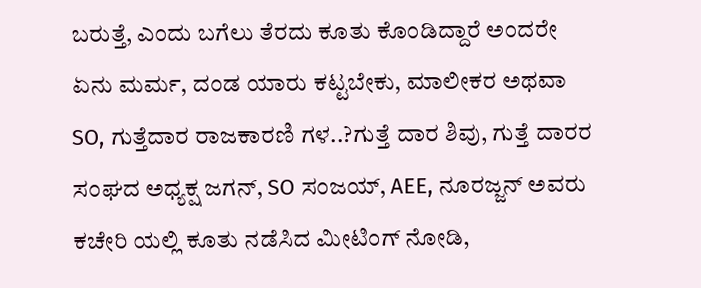ಬರುತ್ತೆ, ಎಂದು ಬಗೆಲು ತೆರದು ಕೂತು ಕೊಂಡಿದ್ದಾರೆ ಅಂದರೇ ಏನು ಮರ್ಮ, ದಂಡ ಯಾರು ಕಟ್ಟಬೇಕು, ಮಾಲೀಕರ ಅಥವಾ SO, ಗುತ್ತೆದಾರ ರಾಜಕಾರಣಿ ಗಳ..?ಗುತ್ತೆ ದಾರ ಶಿವು, ಗುತ್ತೆ ದಾರರ ಸಂಘದ ಅಧ್ಯಕ್ಷ ಜಗನ್, SO ಸಂಜಯ್, AEE, ನೂರಜ್ಜನ್ ಅವರು ಕಚೇರಿ ಯಲ್ಲಿ ಕೂತು ನಡೆಸಿದ ಮೀಟಿಂಗ್ ನೋಡಿ,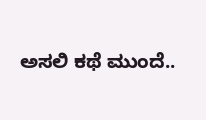ಅಸಲಿ ಕಥೆ ಮುಂದೆ..